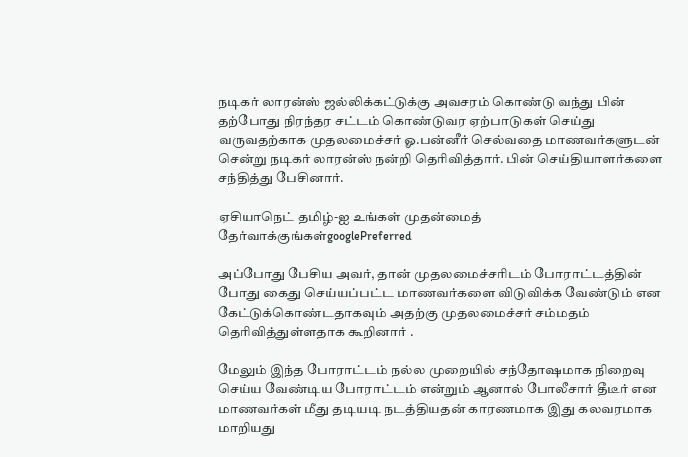நடிகர் லாரன்ஸ் ஜல்லிக்கட்டுக்கு அவசரம் கொண்டு வந்து பின் தற்போது நிரந்தர சட்டம் கொண்டுவர ஏற்பாடுகள் செய்து வருவதற்காக முதலமைச்சர் ஓ.பன்னீர் செல்வதை மாணவர்களுடன் சென்று நடிகர் லாரன்ஸ் நன்றி தெரிவித்தார். பின் செய்தியாளர்களை சந்தித்து பேசினார்.

ஏசியாநெட் தமிழ்-ஐ உங்கள் முதன்மைத் தேர்வாக்குங்கள்googlePreferred

அப்போது பேசிய அவர், தான் முதலமைச்சரிடம் போராட்டத்தின் போது கைது செய்யப்பட்ட மாணவர்களை விடுவிக்க வேண்டும் என கேட்டுக்கொண்டதாகவும் அதற்கு முதலமைச்சர் சம்மதம் தெரிவித்துள்ளதாக கூறினார் .

மேலும் இந்த போராட்டம் நல்ல முறையில் சந்தோஷமாக நிறைவு செய்ய வேண்டிய போராட்டம் என்றும் ஆனால் போலீசார் தீடீர் என மாணவர்கள் மீது தடியடி நடத்தியதன் காரணமாக இது கலவரமாக மாறியது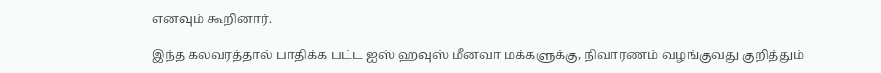எனவும் கூறினார்.

இந்த கலவரத்தால் பாதிக்க பட்ட ஐஸ் ஹவுஸ் மீனவா மக்களுக்கு, நிவாரணம் வழங்குவது குறித்தும்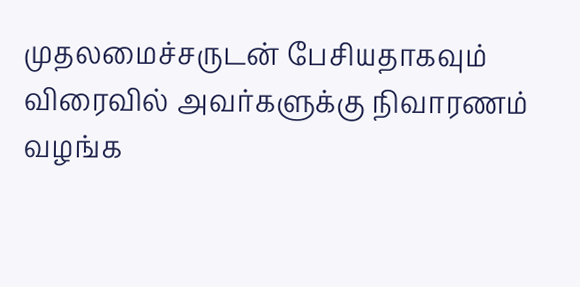முதலமைச்சருடன் பேசியதாகவும் விரைவில் அவர்களுக்கு நிவாரணம் வழங்க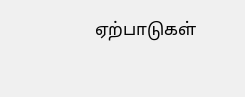ஏற்பாடுகள்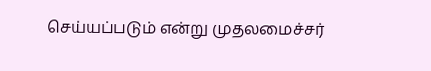செய்யப்படும் என்று முதலமைச்சர்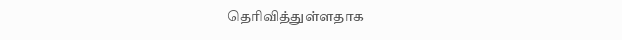தெரிவித்துள்ளதாக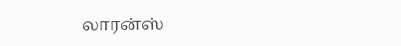லாரன்ஸ்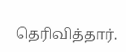தெரிவித்தார்.